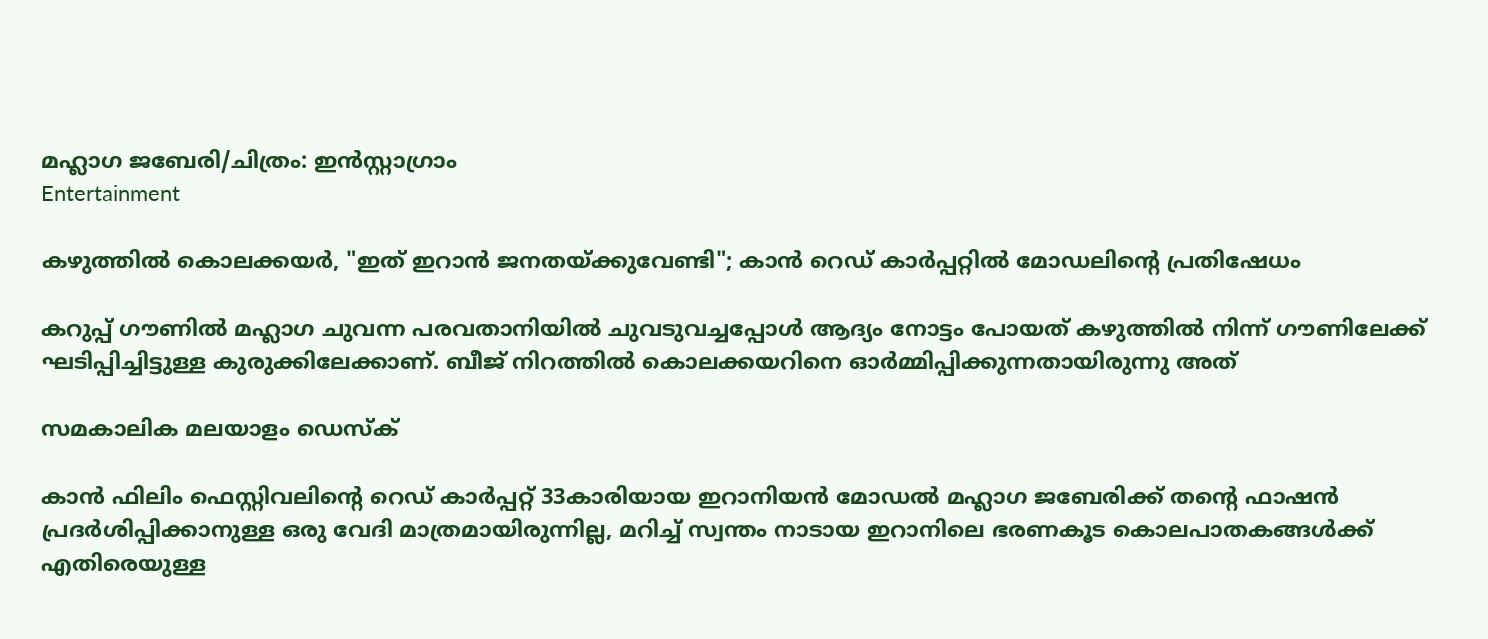മഹ്ലാഗ ജബേരി/ചിത്രം: ഇൻസ്റ്റാഗ്രാം
Entertainment

കഴുത്തിൽ കൊലക്കയർ, "ഇത് ഇറാൻ ജനതയ്ക്കുവേണ്ടി"; കാൻ റെഡ് കാർപ്പറ്റിൽ മോഡലിന്റെ പ്രതിഷേധം

കറുപ്പ് ഗൗണിൽ മഹ്ലാഗ ചുവന്ന പരവതാനിയിൽ ചുവടുവച്ചപ്പോൾ ആദ്യം നോട്ടം പോയത് കഴുത്തിൽ നിന്ന് ഗൗണിലേക്ക് ഘടിപ്പിച്ചിട്ടുള്ള കുരുക്കിലേക്കാണ്. ബീജ് നിറത്തിൽ കൊലക്കയറിനെ ഓർമ്മിപ്പിക്കുന്നതായിരുന്നു അത്

സമകാലിക മലയാളം ഡെസ്ക്

കാൻ ഫിലിം ഫെസ്റ്റിവലിന്റെ റെഡ് കാർപ്പറ്റ് 33കാരിയായ ഇറാനിയൻ മോഡൽ മഹ്ലാഗ ജബേരിക്ക് തന്റെ ഫാഷൻ പ്രദർശിപ്പിക്കാനുള്ള ഒരു വേദി മാത്രമായിരുന്നില്ല, മറിച്ച് സ്വന്തം നാടായ ഇറാനിലെ ഭരണകൂട കൊലപാതകങ്ങൾക്ക് എതിരെയുള്ള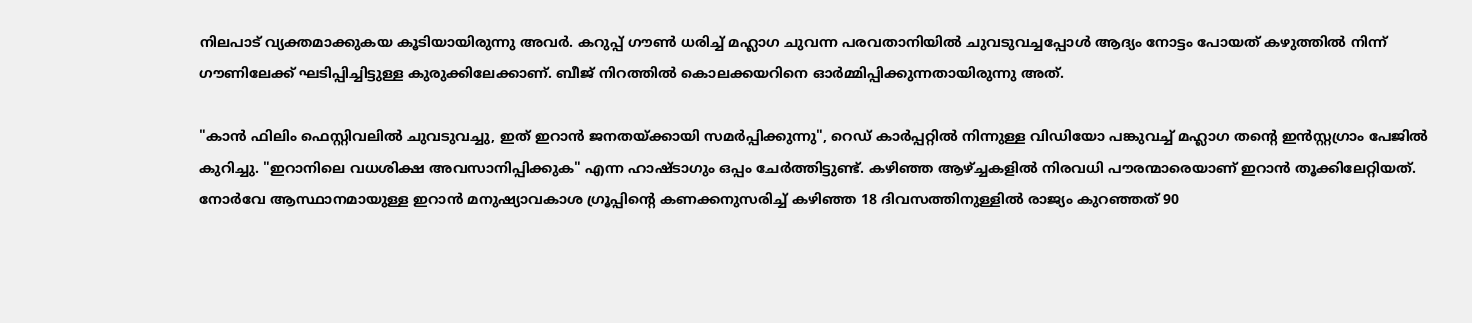നിലപാട് വ്യക്തമാക്കുകയ കൂടിയായിരുന്നു അവർ. കറുപ്പ് ഗൗൺ ധരിച്ച് മഹ്ലാഗ ചുവന്ന പരവതാനിയിൽ ചുവടുവച്ചപ്പോൾ ആദ്യം നോട്ടം പോയത് കഴുത്തിൽ നിന്ന് ഗൗണിലേക്ക് ഘടിപ്പിച്ചിട്ടുള്ള കുരുക്കിലേക്കാണ്. ബീജ് നിറത്തിൽ കൊലക്കയറിനെ ഓർമ്മിപ്പിക്കുന്നതായിരുന്നു അത്.

"കാൻ ഫിലിം ഫെസ്റ്റിവലിൽ ചുവടുവച്ചു, ഇത് ഇറാൻ ജനതയ്ക്കായി സമർപ്പിക്കുന്നു", റെഡ് കാർപ്പറ്റിൽ നിന്നുള്ള വിഡിയോ പങ്കുവച്ച് മഹ്ലാഗ തന്റെ ഇൻസ്റ്റഗ്രാം പേജിൽ കുറിച്ചു. "ഇറാനിലെ വധശിക്ഷ അവസാനിപ്പിക്കുക" എന്ന ഹാഷ്ടാഗും ഒപ്പം ചേർത്തിട്ടുണ്ട്. കഴിഞ്ഞ ആഴ്ച്ചകളിൽ നിരവധി പൗരന്മാരെയാണ് ഇറാൻ തൂക്കിലേറ്റിയത്. നോർവേ ആസ്ഥാനമായുള്ള ഇറാൻ മനുഷ്യാവകാശ ഗ്രൂപ്പിന്റെ കണക്കനുസരിച്ച് കഴിഞ്ഞ 18 ദിവസത്തിനുള്ളിൽ രാജ്യം കുറഞ്ഞത് 90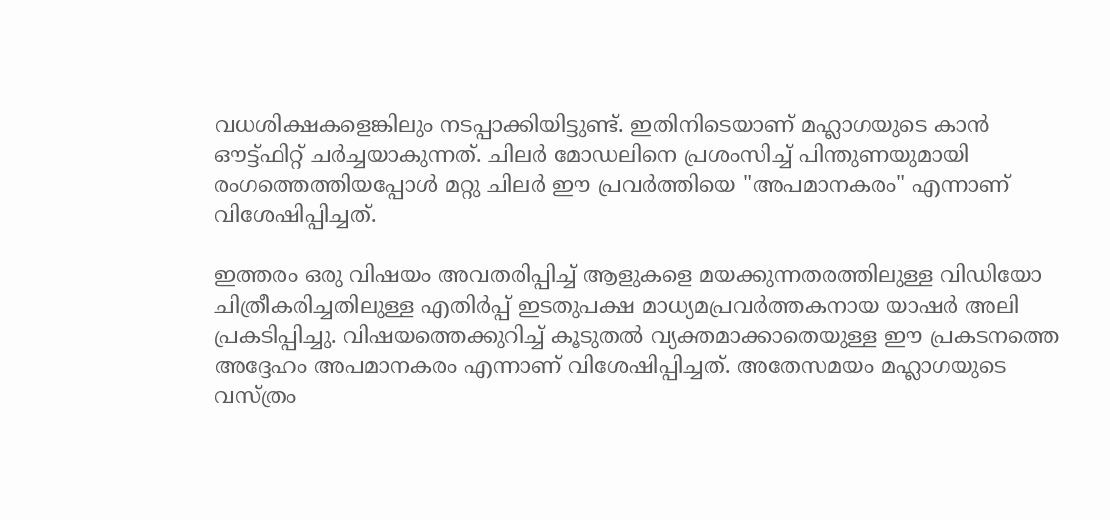വധശിക്ഷകളെങ്കിലും നടപ്പാക്കിയിട്ടുണ്ട്. ഇതിനിടെയാണ് മഹ്ലാഗയുടെ കാൻ ഔട്ട്ഫിറ്റ് ചർച്ചയാകുന്നത്. ചിലർ മോഡലിനെ പ്രശംസിച്ച് പിന്തുണയുമായി രംഗത്തെത്തിയപ്പോൾ മറ്റു ചിലർ ഈ പ്രവർത്തിയെ "അപമാനകരം" എന്നാണ് വിശേഷിപ്പിച്ചത്.

ഇത്തരം ഒരു വിഷയം അവതരിപ്പിച്ച് ആളുകളെ മയക്കുന്നതരത്തിലുള്ള വിഡിയോ ചിത്രീകരിച്ചതിലുള്ള എതിർപ്പ് ഇടതുപക്ഷ മാധ്യമപ്രവർത്തകനായ യാഷർ അലി പ്രകടിപ്പിച്ചു. വിഷയത്തെക്കുറിച്ച് കൂടുതൽ വ്യക്തമാക്കാതെയുള്ള ഈ പ്രകടനത്തെ അദ്ദേഹം അപമാനകരം എന്നാണ് വിശേഷിപ്പിച്ചത്. അതേസമയം മഹ്ലാഗയുടെ വസ്ത്രം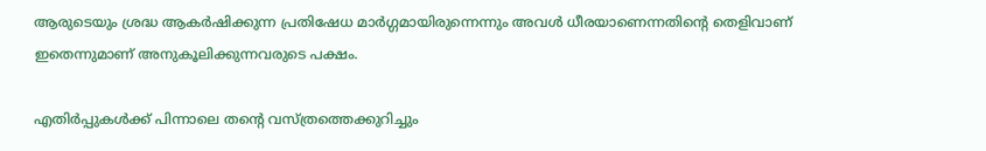ആരുടെയും ശ്രദ്ധ ആകർഷിക്കുന്ന പ്രതിഷേധ മാർഗ്ഗമായിരുന്നെന്നും അവൾ ധീരയാണെന്നതിന്റെ തെളിവാണ് ഇതെന്നുമാണ് അനുകൂലിക്കുന്നവരുടെ പക്ഷം.

എതിർപ്പുകൾക്ക് പിന്നാലെ തന്റെ വസ്ത്രത്തെക്കുറിച്ചും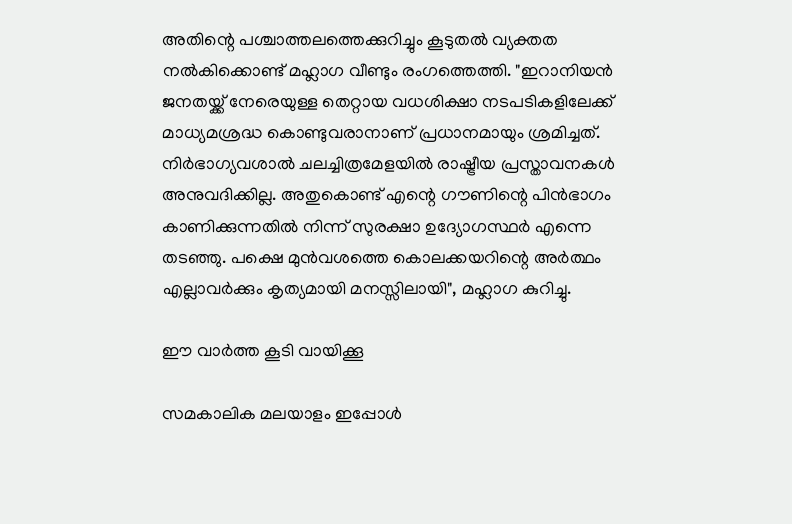അതിന്റെ പശ്ചാത്തലത്തെക്കുറിച്ചും കൂടുതൽ വ്യക്തത നൽകിക്കൊണ്ട് മഹ്ലാഗ വീണ്ടും രംഗത്തെത്തി. "ഇറാനിയൻ ജനതയ്ക്ക് നേരെയുള്ള തെറ്റായ വധശിക്ഷാ നടപടികളിലേക്ക് മാധ്യമശ്രദ്ധ കൊണ്ടുവരാനാണ് പ്രധാനമായും ശ്രമിച്ചത്. നിർഭാഗ്യവശാൽ ചലച്ചിത്രമേളയിൽ രാഷ്ട്രീയ പ്രസ്താവനകൾ അനുവദിക്കില്ല. അതുകൊണ്ട് എന്റെ ഗൗണിന്റെ പിൻഭാഗം കാണിക്കുന്നതിൽ നിന്ന് സുരക്ഷാ ഉദ്യോഗസ്ഥർ എന്നെ തടഞ്ഞു. പക്ഷെ മുൻവശത്തെ കൊലക്കയറിന്റെ അർത്ഥം എല്ലാവർക്കും കൃത്യമായി മനസ്സിലായി", മഹ്ലാഗ കുറിച്ചു.

ഈ വാര്‍ത്ത കൂടി വായിക്കൂ

സമകാലിക മലയാളം ഇപ്പോള്‍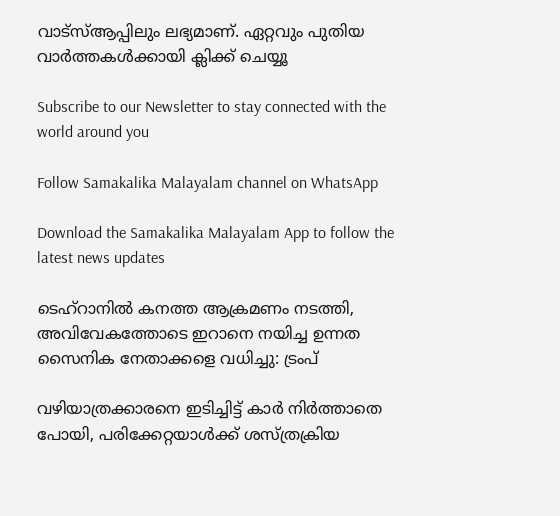വാട്‌സ്ആപ്പിലും ലഭ്യമാണ്. ഏറ്റവും പുതിയ വാര്‍ത്തകള്‍ക്കായി ക്ലിക്ക് ചെയ്യൂ

Subscribe to our Newsletter to stay connected with the world around you

Follow Samakalika Malayalam channel on WhatsApp

Download the Samakalika Malayalam App to follow the latest news updates

ടെഹ്റാനിൽ കനത്ത ആക്രമണം നടത്തി, അവിവേകത്തോടെ ഇറാനെ നയിച്ച ഉന്നത സൈനിക നേതാക്കളെ വധിച്ചു: ട്രംപ്

വഴിയാത്രക്കാരനെ ഇടിച്ചിട്ട് കാര്‍ നിര്‍ത്താതെ പോയി, പരിക്കേറ്റയാള്‍ക്ക് ശസ്ത്രക്രിയ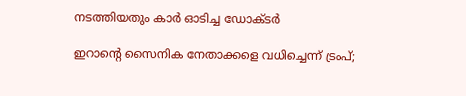നടത്തിയതും കാര്‍ ഓടിച്ച ഡോക്ടര്‍

ഇറാന്റെ സൈനിക നേതാക്കളെ വധിച്ചെന്ന് ട്രംപ്;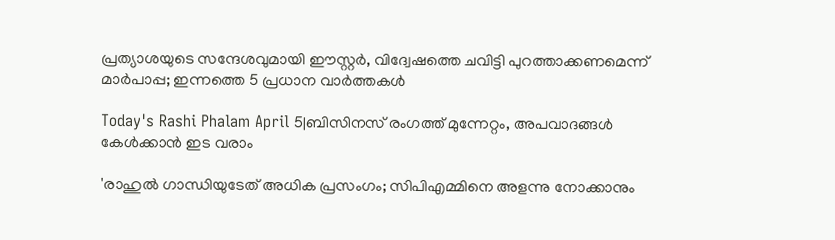പ്രത്യാശയുടെ സന്ദേശവുമായി ഈസ്റ്റർ, വിദ്വേഷത്തെ ചവിട്ടി പുറത്താക്കണമെന്ന് മാർപാപ്പ; ഇന്നത്തെ 5 പ്രധാന വാർത്തകൾ

Today's Rashi Phalam April 5|ബിസിനസ് രംഗത്ത് മുന്നേറ്റം, അപവാദങ്ങൾ കേൾക്കാൻ ഇട വരാം

'രാഹുൽ ഗാന്ധിയുടേത് അധിക പ്രസംഗം; സിപിഎമ്മിനെ അളന്നു നോക്കാനും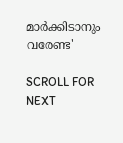മാർക്കിടാനും വരേണ്ട'

SCROLL FOR NEXT